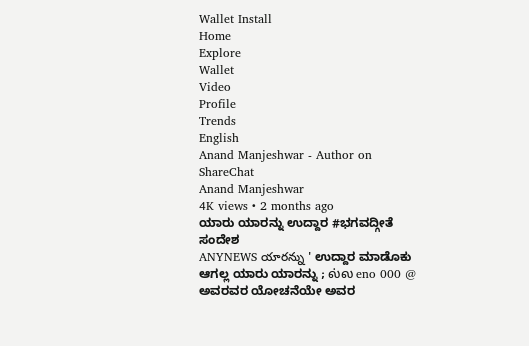Wallet Install
Home
Explore
Wallet
Video
Profile
Trends
English
Anand Manjeshwar - Author on ShareChat
Anand Manjeshwar
4K views • 2 months ago
ಯಾರು ಯಾರನ್ನು ಉದ್ದಾರ #ಭಗವದ್ಗೀತೆ ಸಂದೇಶ
ANYNEWS యారన్ను ' ಉದ್ದಾರ ಮಾಡೊಕು ಆಗಲ್ಲ ಯಾರು ಯಾರನ್ನು ; ல்ல eno 000 @ ಅವರವರ ಯೋಚನೆಯೇ ಅವರ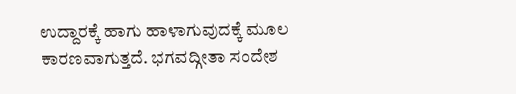ಉದ್ದಾರಕ್ಕೆ ಹಾಗು ಹಾಳಾಗುವುದಕ್ಕೆ ಮೂಲ ಕಾರಣವಾಗುತ್ತದೆ. ಭಗವದ್ಗೀತಾ ಸಂದೇಶ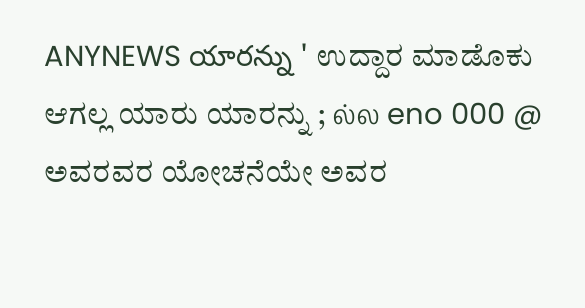ANYNEWS యారన్ను ' ಉದ್ದಾರ ಮಾಡೊಕು ಆಗಲ್ಲ ಯಾರು ಯಾರನ್ನು ; ல்ல eno 000 @ ಅವರವರ ಯೋಚನೆಯೇ ಅವರ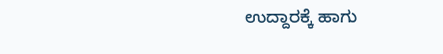ಉದ್ದಾರಕ್ಕೆ ಹಾಗು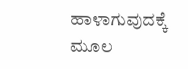ಹಾಳಾಗುವುದಕ್ಕೆ ಮೂಲ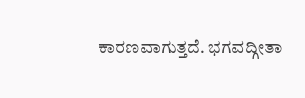ಕಾರಣವಾಗುತ್ತದೆ. ಭಗವದ್ಗೀತಾ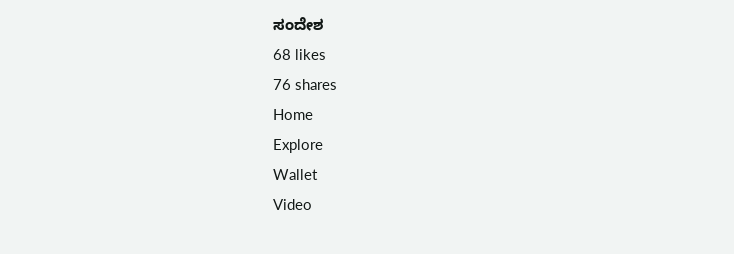ಸಂದೇಶ
68 likes
76 shares
Home
Explore
Wallet
Video